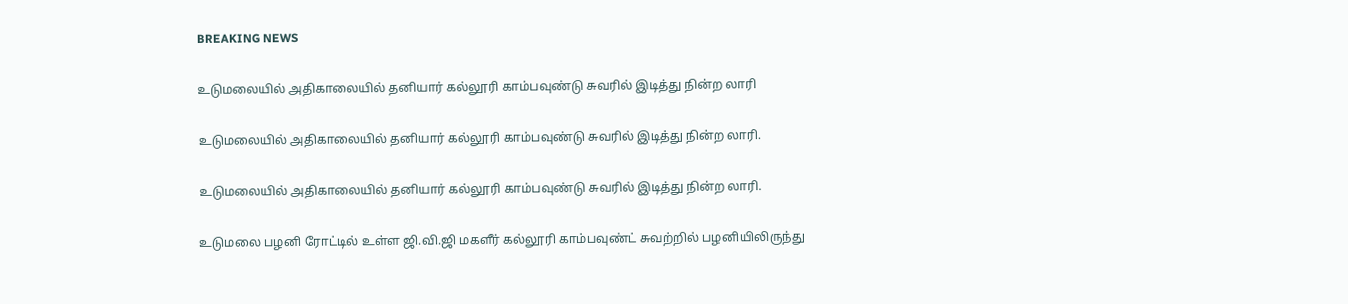BREAKING NEWS

உடுமலையில் அதிகாலையில் தனியார் கல்லூரி காம்பவுண்டு சுவரில் இடித்து நின்ற லாரி

உடுமலையில் அதிகாலையில் தனியார் கல்லூரி காம்பவுண்டு சுவரில் இடித்து நின்ற லாரி.

உடுமலையில் அதிகாலையில் தனியார் கல்லூரி காம்பவுண்டு சுவரில் இடித்து நின்ற லாரி.

உடுமலை பழனி ரோட்டில் உள்ள ஜி.வி.ஜி மகளீர் கல்லூரி காம்பவுண்ட் சுவற்றில் பழனியிலிருந்து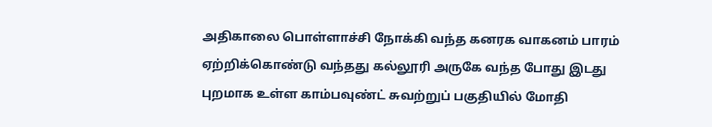அதிகாலை பொள்ளாச்சி நோக்கி வந்த கனரக வாகனம் பாரம் ஏற்றிக்கொண்டு வந்தது கல்லூரி அருகே வந்த போது இடது புறமாக உள்ள காம்பவுண்ட் சுவற்றுப் பகுதியில் மோதி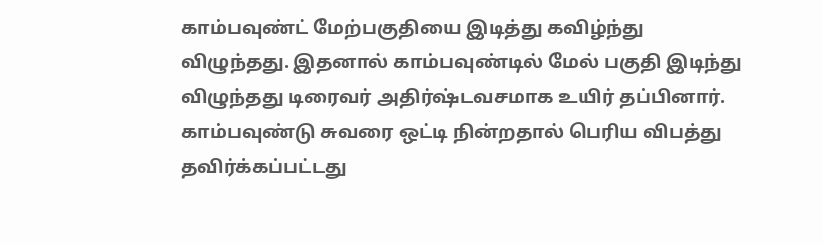காம்பவுண்ட் மேற்பகுதியை இடித்து கவிழ்ந்து விழுந்தது. இதனால் காம்பவுண்டில் மேல் பகுதி இடிந்து விழுந்தது டிரைவர் அதிர்ஷ்டவசமாக உயிர் தப்பினார். காம்பவுண்டு சுவரை ஒட்டி நின்றதால் பெரிய விபத்து தவிர்க்கப்பட்டது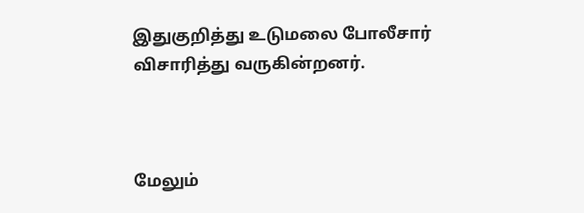இதுகுறித்து உடுமலை போலீசார் விசாரித்து வருகின்றனர்.



மேலும்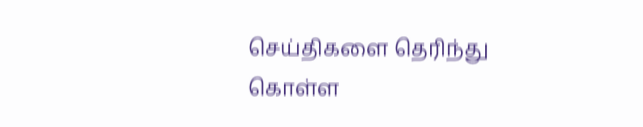செய்திகளை தெரிந்து கொள்ள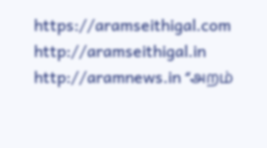https://aramseithigal.com  http://aramseithigal.in  http://aramnews.in “அறம்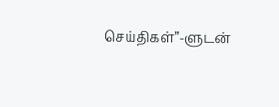செய்திகள்”-ளுடன்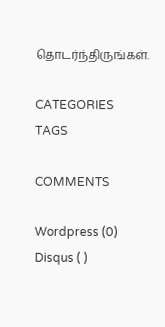தொடர்ந்திருங்கள்.

CATEGORIES
TAGS

COMMENTS

Wordpress (0)
Disqus ( )